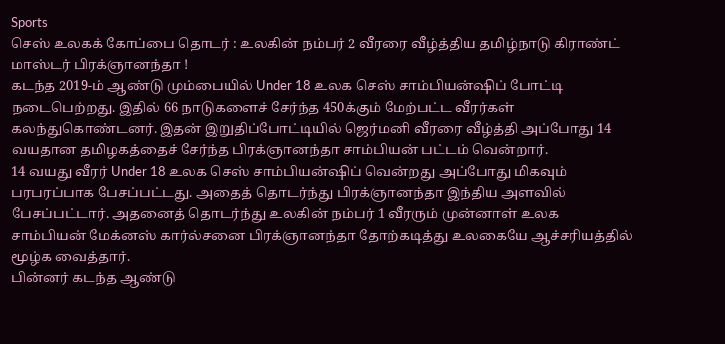Sports
செஸ் உலகக் கோப்பை தொடர் : உலகின் நம்பர் 2 வீரரை வீழ்த்திய தமிழ்நாடு கிராண்ட் மாஸ்டர் பிரக்ஞானந்தா !
கடந்த 2019-ம் ஆண்டு மும்பையில் Under 18 உலக செஸ் சாம்பியன்ஷிப் போட்டி நடைபெற்றது. இதில் 66 நாடுகளைச் சேர்ந்த 450க்கும் மேற்பட்ட வீரர்கள் கலந்துகொண்டனர். இதன் இறுதிப்போட்டியில் ஜெர்மனி வீரரை வீழ்த்தி அப்போது 14 வயதான தமிழகத்தைச் சேர்ந்த பிரக்ஞானந்தா சாம்பியன் பட்டம் வென்றார்.
14 வயது வீரர் Under 18 உலக செஸ் சாம்பியன்ஷிப் வென்றது அப்போது மிகவும் பரபரப்பாக பேசப்பட்டது. அதைத் தொடர்ந்து பிரக்ஞானந்தா இந்திய அளவில் பேசப்பட்டார். அதனைத் தொடர்ந்து உலகின் நம்பர் 1 வீரரும் முன்னாள் உலக சாம்பியன் மேக்னஸ் கார்ல்சனை பிரக்ஞானந்தா தோற்கடித்து உலகையே ஆச்சரியத்தில் மூழ்க வைத்தார்.
பின்னர் கடந்த ஆண்டு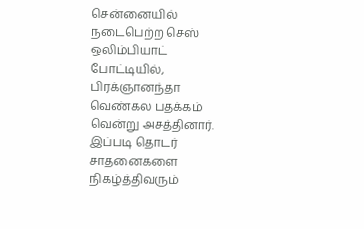சென்னையில் நடைபெற்ற செஸ் ஒலிம்பியாட் போட்டியில், பிரக்ஞானந்தா வெண்கல பதக்கம் வென்று அசத்தினார். இப்படி தொடர் சாதனைகளை நிகழ்த்திவரும்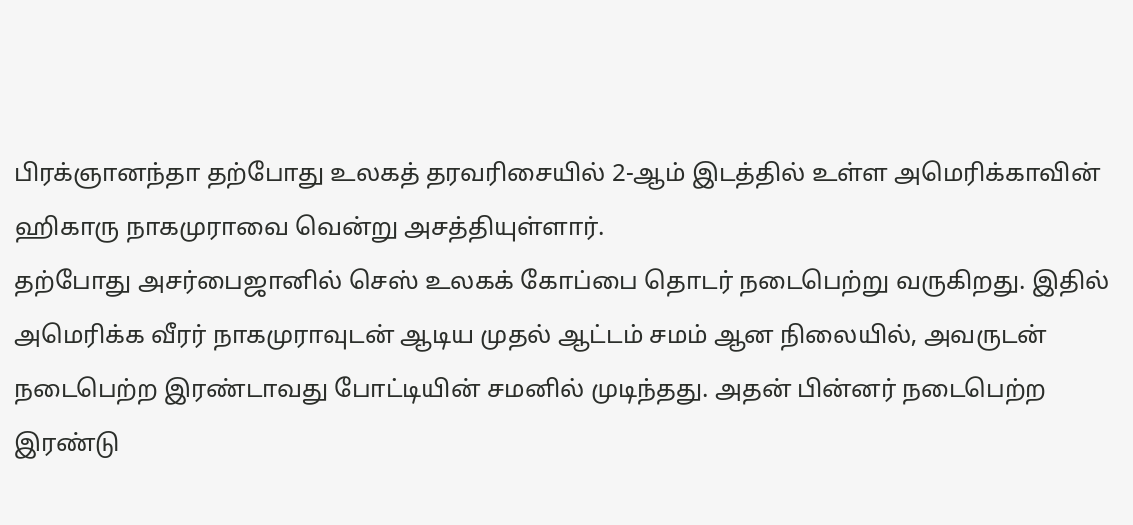பிரக்ஞானந்தா தற்போது உலகத் தரவரிசையில் 2-ஆம் இடத்தில் உள்ள அமெரிக்காவின் ஹிகாரு நாகமுராவை வென்று அசத்தியுள்ளார்.
தற்போது அசர்பைஜானில் செஸ் உலகக் கோப்பை தொடர் நடைபெற்று வருகிறது. இதில் அமெரிக்க வீரர் நாகமுராவுடன் ஆடிய முதல் ஆட்டம் சமம் ஆன நிலையில், அவருடன் நடைபெற்ற இரண்டாவது போட்டியின் சமனில் முடிந்தது. அதன் பின்னர் நடைபெற்ற இரண்டு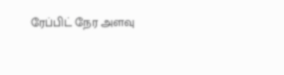ரேப்பிட் நேர அளவு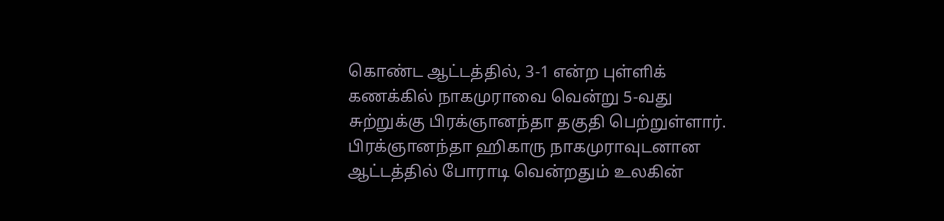கொண்ட ஆட்டத்தில், 3-1 என்ற புள்ளிக் கணக்கில் நாகமுராவை வென்று 5-வது சுற்றுக்கு பிரக்ஞானந்தா தகுதி பெற்றுள்ளார்.
பிரக்ஞானந்தா ஹிகாரு நாகமுராவுடனான ஆட்டத்தில் போராடி வென்றதும் உலகின்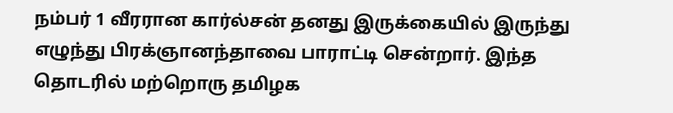நம்பர் 1 வீரரான கார்ல்சன் தனது இருக்கையில் இருந்து எழுந்து பிரக்ஞானந்தாவை பாராட்டி சென்றார். இந்த தொடரில் மற்றொரு தமிழக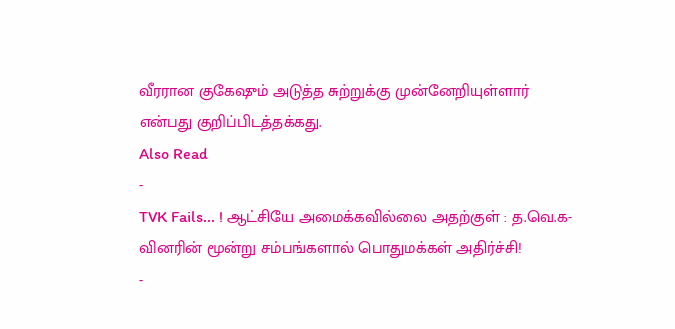வீரரான குகேஷும் அடுத்த சுற்றுக்கு முன்னேறியுள்ளார் என்பது குறிப்பிடத்தக்கது.
Also Read
-
TVK Fails... ! ஆட்சியே அமைக்கவில்லை அதற்குள் : த.வெ.க-வினரின் மூன்று சம்பங்களால் பொதுமக்கள் அதிர்ச்சி!
-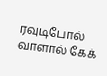ரவுடிபோல் வாளால் கேக்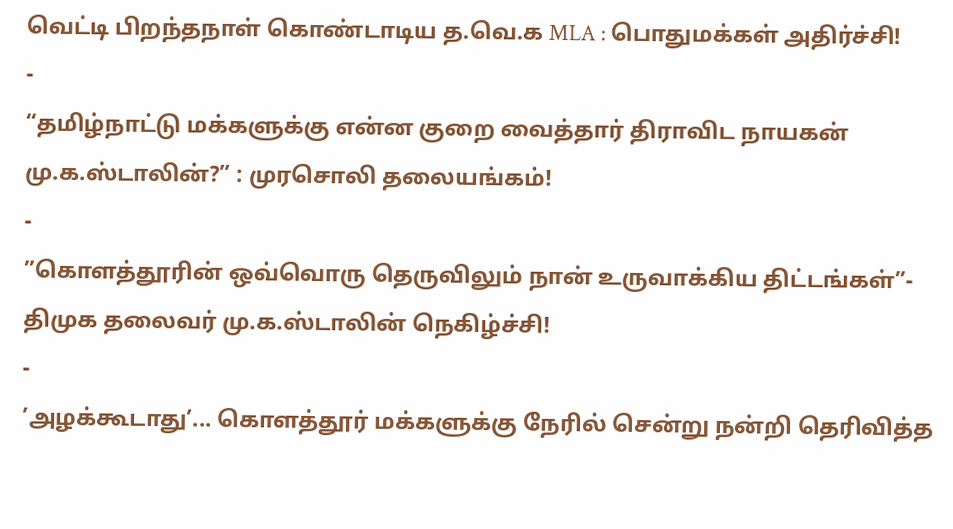வெட்டி பிறந்தநாள் கொண்டாடிய த.வெ.க MLA : பொதுமக்கள் அதிர்ச்சி!
-
“தமிழ்நாட்டு மக்களுக்கு என்ன குறை வைத்தார் திராவிட நாயகன் மு.க.ஸ்டாலின்?” : முரசொலி தலையங்கம்!
-
”கொளத்தூரின் ஒவ்வொரு தெருவிலும் நான் உருவாக்கிய திட்டங்கள்”- திமுக தலைவர் மு.க.ஸ்டாலின் நெகிழ்ச்சி!
-
’அழக்கூடாது’... கொளத்தூர் மக்களுக்கு நேரில் சென்று நன்றி தெரிவித்த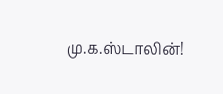மு.க.ஸ்டாலின்!